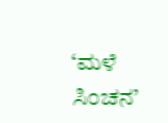‘ಮಳೆ ಸಿಂಚನ’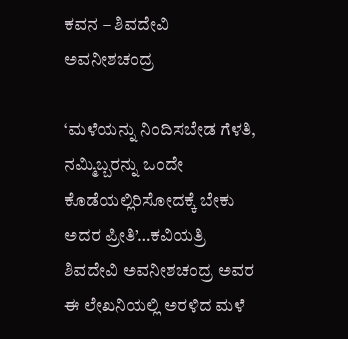ಕವನ – ಶಿವದೇವಿ ಅವನೀಶಚಂದ್ರ

‘ಮಳೆಯನ್ನು ನಿಂದಿಸಬೇಡ ಗೆಳತಿ, ನಮ್ಮಿಬ್ಬರನ್ನು ಒಂದೇ ಕೊಡೆಯಲ್ಲಿರಿಸೋದಕ್ಕೆ ಬೇಕು ಅದರ ಪ್ರೀತಿ’…ಕವಿಯತ್ರಿ ಶಿವದೇವಿ ಅವನೀಶಚಂದ್ರ ಅವರ ಈ ಲೇಖನಿಯಲ್ಲಿ ಅರಳಿದ ಮಳೆ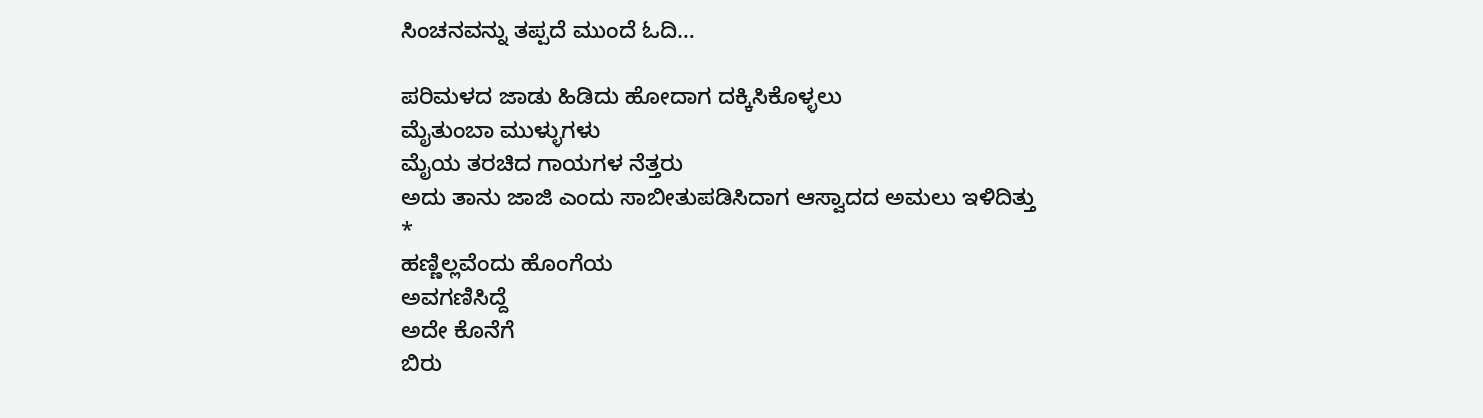ಸಿಂಚನವನ್ನು ತಪ್ಪದೆ ಮುಂದೆ ಓದಿ…

ಪರಿಮಳದ ಜಾಡು ಹಿಡಿದು ಹೋದಾಗ ದಕ್ಕಿಸಿಕೊಳ್ಳಲು
ಮೈತುಂಬಾ ಮುಳ್ಳುಗಳು
ಮೈಯ ತರಚಿದ ಗಾಯಗಳ ನೆತ್ತರು
ಅದು ತಾನು ಜಾಜಿ ಎಂದು ಸಾಬೀತುಪಡಿಸಿದಾಗ ಆಸ್ವಾದದ ಅಮಲು ಇಳಿದಿತ್ತು
*
ಹಣ್ಣಿಲ್ಲವೆಂದು ಹೊಂಗೆಯ
ಅವಗಣಿಸಿದ್ದೆ
ಅದೇ ಕೊನೆಗೆ
ಬಿರು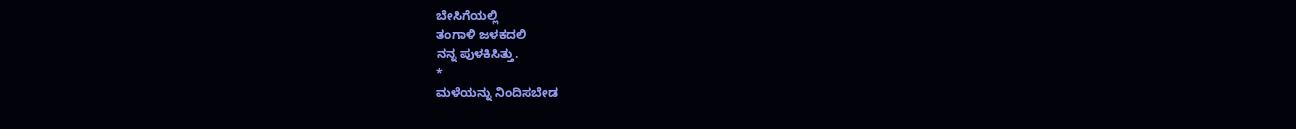ಬೇಸಿಗೆಯಲ್ಲಿ
ತಂಗಾಳಿ ಜಳಕದಲಿ‌‌
ನನ್ನ ಪುಳಕಿಸಿತ್ತು.
*
ಮಳೆಯನ್ನು ನಿಂದಿಸಬೇಡ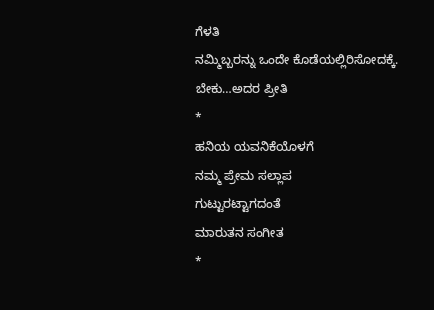ಗೆಳತಿ
ನಮ್ಮಿಬ್ಬರನ್ನು ಒಂದೇ ಕೊಡೆಯಲ್ಲಿರಿಸೋದಕ್ಕೆ.
ಬೇಕು…ಅದರ ಪ್ರೀತಿ
*
ಹನಿಯ ಯವನಿಕೆಯೊಳಗೆ
ನಮ್ಮ ಪ್ರೇಮ ಸಲ್ಲಾಪ
ಗುಟ್ಟುರಟ್ಟಾಗದಂತೆ
ಮಾರುತನ ಸಂಗೀತ
*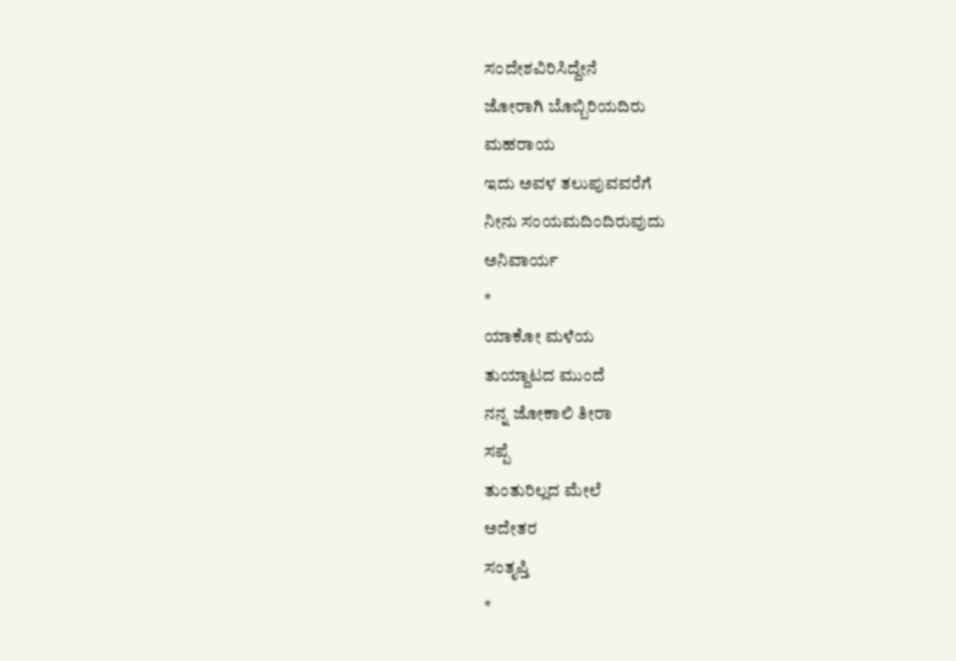ಸಂದೇಶವಿರಿಸಿದ್ದೇನೆ
ಜೋರಾಗಿ ಬೊಬ್ಬಿರಿಯದಿರು‌
ಮಹರಾಯ
ಇದು ಅವಳ ತಲುಪುವವರೆಗೆ
ನೀನು ಸಂಯಮದಿಂದಿರುವುದು
ಅನಿವಾರ್ಯ
*
ಯಾಕೋ ಮಳೆಯ
ತುಯ್ದಾಟದ ಮುಂದೆ
ನನ್ನ ಜೋಕಾಲಿ ತೀರಾ
ಸಪ್ಪೆ
ತುಂತುರಿಲ್ಲದ ಮೇಲೆ
ಅದೇತರ
ಸಂತೃಪ್ತಿ
*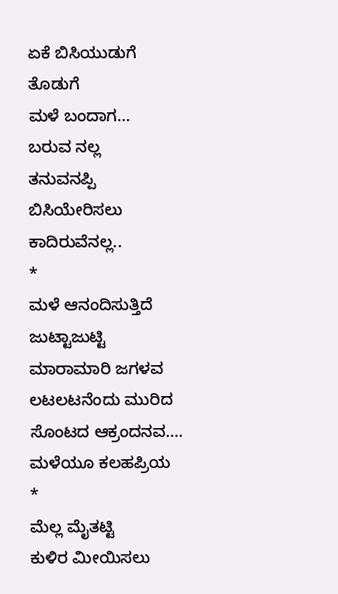ಏಕೆ ಬಿಸಿಯುಡುಗೆ
ತೊಡುಗೆ
ಮಳೆ ಬಂದಾಗ…
ಬರುವ ನಲ್ಲ
ತನುವನಪ್ಪಿ
ಬಿಸಿಯೇರಿಸಲು
ಕಾದಿರುವೆನಲ್ಲ..
*
ಮಳೆ ಆನಂದಿಸುತ್ತಿದೆ
ಜುಟ್ಟಾಜುಟ್ಟಿ
ಮಾರಾಮಾರಿ ಜಗಳವ
ಲಟಲಟನೆಂದು ಮುರಿದ
ಸೊಂಟದ ಆಕ್ರಂದನವ….
ಮಳೆಯೂ ಕಲಹಪ್ರಿಯ
*
ಮೆಲ್ಲ ಮೈತಟ್ಟಿ
ಕುಳಿರ ಮೀಯಿಸಲು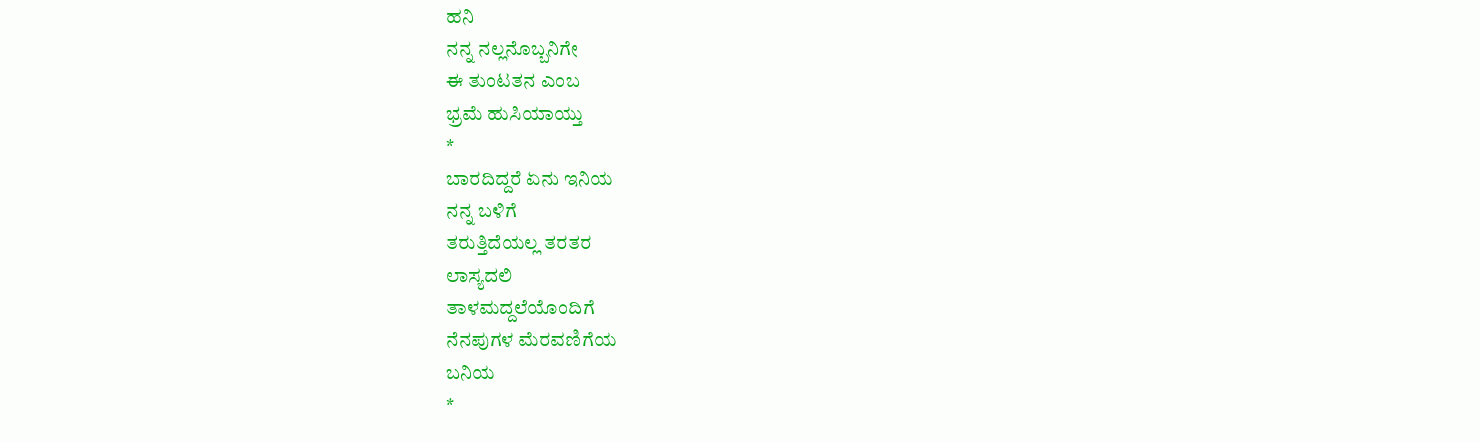ಹನಿ
ನನ್ನ ನಲ್ಲನೊಬ್ಬನಿಗೇ
ಈ ತುಂಟತನ ಎಂಬ
ಭ್ರಮೆ ಹುಸಿಯಾಯ್ತು
*
ಬಾರದಿದ್ದರೆ ಏನು ಇನಿಯ
ನನ್ನ ಬಳಿಗೆ
ತರುತ್ತಿದೆಯಲ್ಲ ತರತರ
ಲಾಸ್ಯದಲಿ
ತಾಳಮದ್ದಲೆಯೊಂದಿಗೆ
ನೆನಪುಗಳ ಮೆರವಣಿಗೆಯ
ಬನಿಯ
*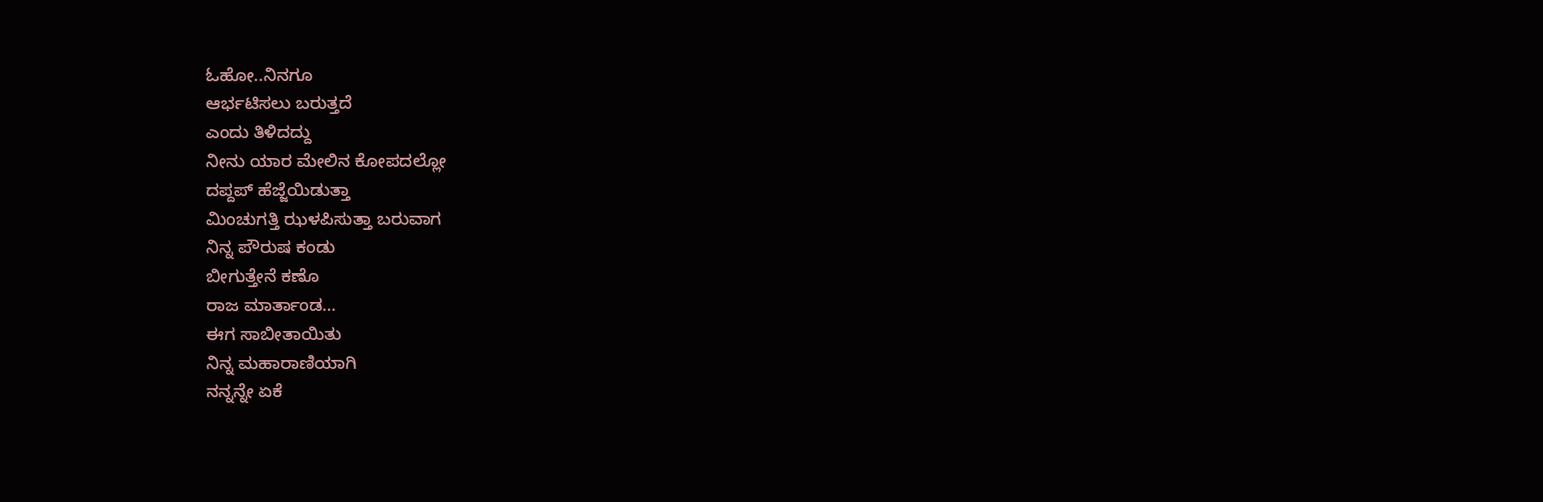ಓಹೋ..ನಿನಗೂ
ಆರ್ಭಟಿಸಲು ಬರುತ್ತದೆ
ಎಂದು ತಿಳಿದದ್ದು
ನೀನು ಯಾರ ಮೇಲಿನ ಕೋಪದಲ್ಲೋ
ದಪ್ದಪ್ ಹೆಜ್ಜೆಯಿಡುತ್ತಾ
ಮಿಂಚುಗತ್ತಿ ಝಳಪಿಸುತ್ತಾ ಬರುವಾಗ
ನಿನ್ನ ಪೌರುಷ ಕಂಡು
ಬೀಗುತ್ತೇನೆ ಕಣೊ
ರಾಜ ಮಾರ್ತಾಂಡ…
ಈಗ ಸಾಬೀತಾಯಿತು
ನಿನ್ನ ಮಹಾರಾಣಿಯಾಗಿ
ನನ್ನನ್ನೇ ಏಕೆ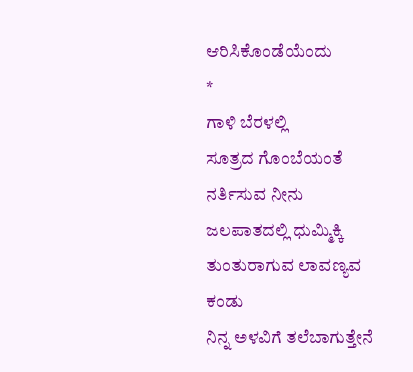ಆರಿಸಿಕೊಂಡೆಯೆಂದು
*
ಗಾಳಿ ಬೆರಳಲ್ಲಿ
ಸೂತ್ರದ ಗೊಂಬೆಯಂತೆ
ನರ್ತಿಸುವ ನೀನು
ಜಲಪಾತದಲ್ಲಿ ಧುಮ್ಮಿಕ್ಕಿ
ತುಂತುರಾಗುವ ಲಾವಣ್ಯವ
ಕಂಡು
ನಿನ್ನ ಅಳವಿಗೆ ತಲೆಬಾಗುತ್ತೇನೆ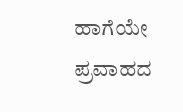ಹಾಗೆಯೇ ಪ್ರವಾಹದ‌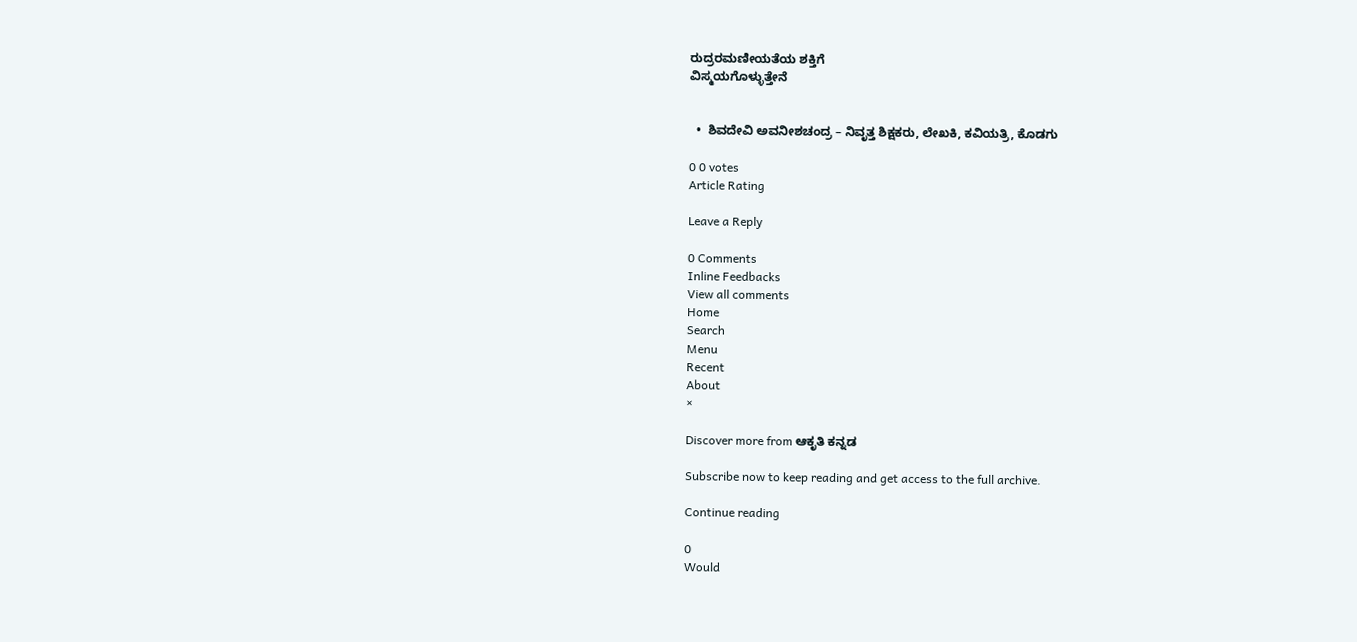ರುದ್ರರಮಣೀಯತೆಯ ಶಕ್ತಿಗೆ
ವಿಸ್ಮಯಗೊಳ್ಳುತ್ತೇನೆ


  •  ಶಿವದೇವಿ ಅವನೀಶಚಂದ್ರ – ನಿವೃತ್ತ ಶಿಕ್ಷಕರು, ಲೇಖಕಿ, ಕವಿಯತ್ರಿ, ಕೊಡಗು

0 0 votes
Article Rating

Leave a Reply

0 Comments
Inline Feedbacks
View all comments
Home
Search
Menu
Recent
About
×

Discover more from ಆಕೃತಿ ಕನ್ನಡ

Subscribe now to keep reading and get access to the full archive.

Continue reading

0
Would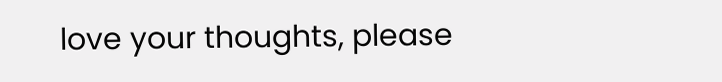love your thoughts, please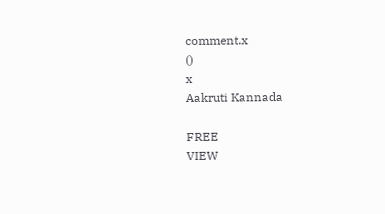comment.x
()
x
Aakruti Kannada

FREE
VIEW